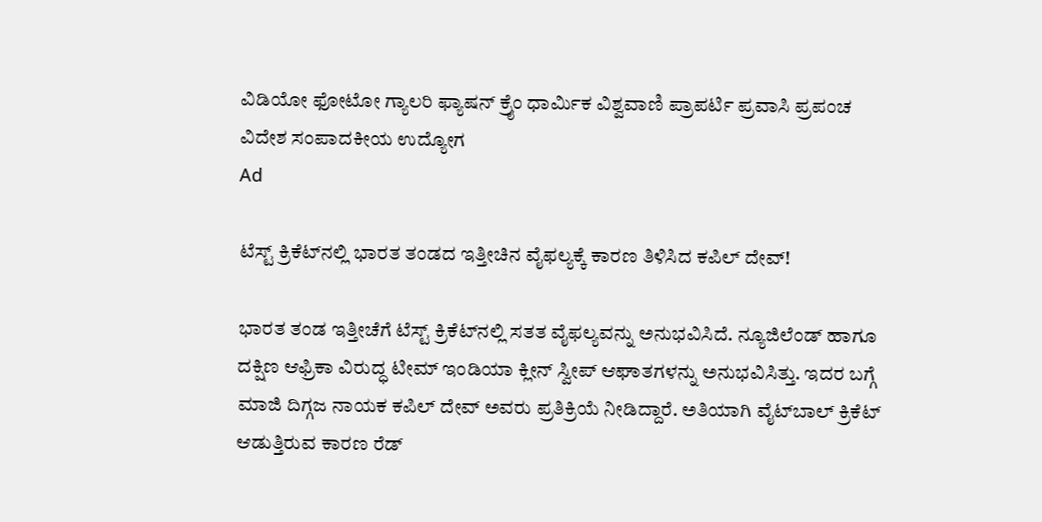ವಿಡಿಯೋ ಫೋಟೋ ಗ್ಯಾಲರಿ ಫ್ಯಾಷನ್ ಕ್ರೈಂ ಧಾರ್ಮಿಕ ವಿಶ್ವವಾಣಿ ಪ್ರಾಪರ್ಟಿ ಪ್ರವಾಸಿ ಪ್ರಪಂಚ ವಿದೇಶ ಸಂಪಾದಕೀಯ ಉದ್ಯೋಗ
Ad

ಟೆಸ್ಟ್‌ ಕ್ರಿಕೆಟ್‌ನಲ್ಲಿ ಭಾರತ ತಂಡದ ಇತ್ತೀಚಿನ ವೈಫಲ್ಯಕ್ಕೆ ಕಾರಣ ತಿಳಿಸಿದ ಕಪಿಲ್‌ ದೇವ್‌!

ಭಾರತ ತಂಡ ಇತ್ತೀಚೆಗೆ ಟೆಸ್ಟ್‌ ಕ್ರಿಕೆಟ್‌ನಲ್ಲಿ ಸತತ ವೈಫಲ್ಯವನ್ನು ಅನುಭವಿಸಿದೆ. ನ್ಯೂಜಿಲೆಂಡ್‌ ಹಾಗೂ ದಕ್ಷಿಣ ಆಫ್ರಿಕಾ ವಿರುದ್ಧ ಟೀಮ್‌ ಇಂಡಿಯಾ ಕ್ಲೀನ್‌ ಸ್ವೀಪ್‌ ಆಘಾತಗಳನ್ನು ಅನುಭವಿಸಿತ್ತು. ಇದರ ಬಗ್ಗೆ ಮಾಜಿ ದಿಗ್ಗಜ ನಾಯಕ ಕಪಿಲ್‌ ದೇವ್‌ ಅವರು ಪ್ರತಿಕ್ರಿಯೆ ನೀಡಿದ್ದಾರೆ. ಅತಿಯಾಗಿ ವೈಟ್‌ಬಾಲ್‌ ಕ್ರಿಕೆಟ್‌ ಆಡುತ್ತಿರುವ ಕಾರಣ ರೆಡ್‌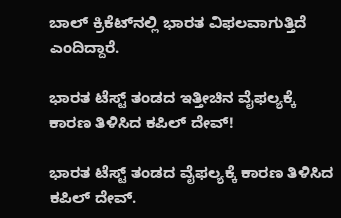ಬಾಲ್‌ ಕ್ರಿಕೆಟ್‌ನಲ್ಲಿ ಭಾರತ ವಿಫಲವಾಗುತ್ತಿದೆ ಎಂದಿದ್ದಾರೆ.

ಭಾರತ ಟೆಸ್ಟ್‌ ತಂಡದ ಇತ್ತೀಚಿನ ವೈಫಲ್ಯಕ್ಕೆ ಕಾರಣ ತಿಳಿಸಿದ ಕಪಿಲ್‌ ದೇವ್‌!

ಭಾರತ ಟೆಸ್ಟ್‌ ತಂಡದ ವೈಫಲ್ಯಕ್ಕೆ ಕಾರಣ ತಿಳಿಸಿದ ಕಪಿಲ್‌ ದೇವ್‌.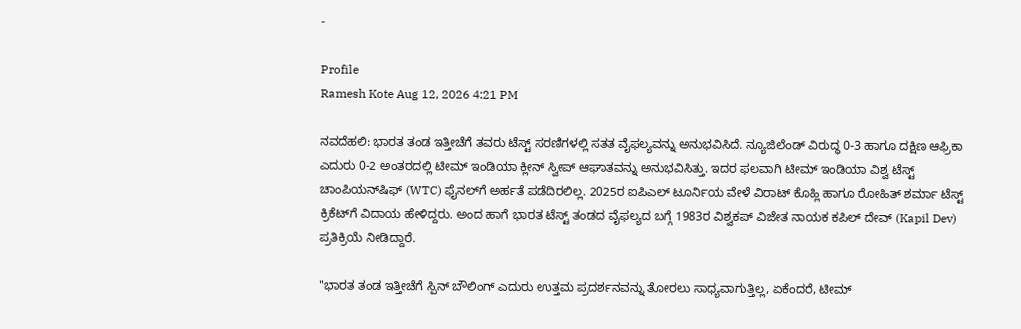-

Profile
Ramesh Kote Aug 12, 2026 4:21 PM

ನವದೆಹಲಿ: ಭಾರತ ತಂಡ ಇತ್ತೀಚೆಗೆ ತವರು ಟೆಸ್ಟ್‌ ಸರಣಿಗಳಲ್ಲಿ ಸತತ ವೈಫಲ್ಯವನ್ನು ಅನುಭವಿಸಿದೆ. ನ್ಯೂಜಿಲೆಂಡ್‌ ವಿರುದ್ಧ 0-3 ಹಾಗೂ ದಕ್ಷಿಣ ಆಫ್ರಿಕಾ ಎದುರು 0-2 ಅಂತರದಲ್ಲಿ ಟೀಮ್‌ ಇಂಡಿಯಾ ಕ್ಲೀನ್‌ ಸ್ವೀಪ್‌ ಆಘಾತವನ್ನು ಅನುಭವಿಸಿತ್ತು. ಇದರ ಫಲವಾಗಿ ಟೀಮ್‌ ಇಂಡಿಯಾ ವಿಶ್ವ ಟೆಸ್ಟ್‌ ಚಾಂಪಿಯನ್‌ಷಿಫ್‌ (WTC) ಫೈನಲ್‌ಗೆ ಅರ್ಹತೆ ಪಡೆದಿರಲಿಲ್ಲ. 2025ರ ಐಪಿಎಲ್‌ ಟೂರ್ನಿಯ ವೇಳೆ ವಿರಾಟ್‌ ಕೊಹ್ಲಿ ಹಾಗೂ ರೋಹಿತ್‌ ಶರ್ಮಾ ಟೆಸ್ಟ್‌ ಕ್ರಿಕೆಟ್‌ಗೆ ವಿದಾಯ ಹೇಳಿದ್ದರು. ಅಂದ ಹಾಗೆ ಭಾರತ ಟೆಸ್ಟ್‌ ತಂಡದ ವೈಫಲ್ಯದ ಬಗ್ಗೆ 1983ರ ವಿಶ್ವಕಪ್‌ ವಿಜೇತ ನಾಯಕ ಕಪಿಲ್‌ ದೇವ್‌ (Kapil Dev) ಪ್ರತಿಕ್ರಿಯೆ ನೀಡಿದ್ದಾರೆ.

"ಭಾರತ ತಂಡ ಇತ್ತೀಚೆಗೆ ಸ್ಪಿನ್‌ ಬೌಲಿಂಗ್‌ ಎದುರು ಉತ್ತಮ ಪ್ರದರ್ಶನವನ್ನು ತೋರಲು ಸಾಧ್ಯವಾಗುತ್ತಿಲ್ಲ, ಏಕೆಂದರೆ, ಟೀಮ್‌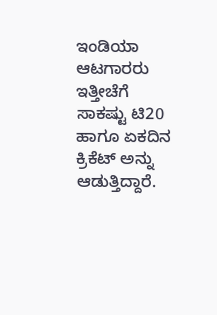ಇಂಡಿಯಾ ಆಟಗಾರರು ಇತ್ತೀಚೆಗೆ ಸಾಕಷ್ಟು ಟಿ20 ಹಾಗೂ ಏಕದಿನ ಕ್ರಿಕೆಟ್‌ ಅನ್ನು ಆಡುತ್ತಿದ್ದಾರೆ.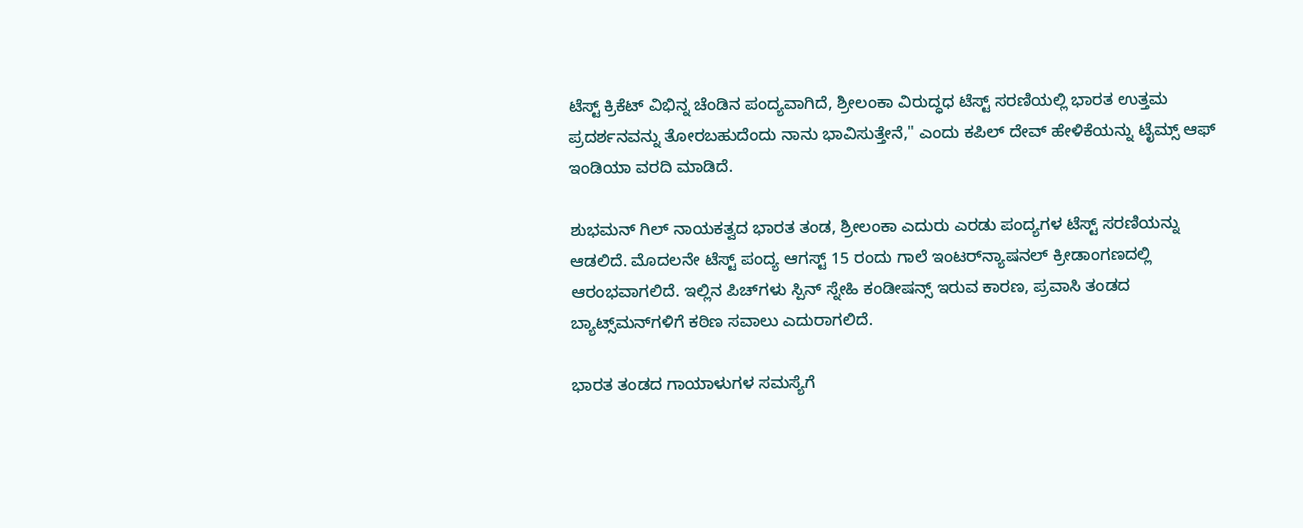ಟೆಸ್ಟ್‌ ಕ್ರಿಕೆಟ್‌ ವಿಭಿನ್ನ ಚೆಂಡಿನ ಪಂದ್ಯವಾಗಿದೆ, ಶ್ರೀಲಂಕಾ ವಿರುದ್ಧಧ ಟೆಸ್ಟ್‌ ಸರಣಿಯಲ್ಲಿ ಭಾರತ ಉತ್ತಮ ಪ್ರದರ್ಶನವನ್ನು ತೋರಬಹುದೆಂದು ನಾನು ಭಾವಿಸುತ್ತೇನೆ," ಎಂದು ಕಪಿಲ್‌ ದೇವ್‌ ಹೇಳಿಕೆಯನ್ನು ಟೈಮ್ಸ್‌ ಆಫ್‌ ಇಂಡಿಯಾ ವರದಿ ಮಾಡಿದೆ.

ಶುಭಮನ್‌ ಗಿಲ್‌ ನಾಯಕತ್ವದ ಭಾರತ ತಂಡ, ಶ್ರೀಲಂಕಾ ಎದುರು ಎರಡು ಪಂದ್ಯಗಳ ಟೆಸ್ಟ್‌ ಸರಣಿಯನ್ನು ಆಡಲಿದೆ. ಮೊದಲನೇ ಟೆಸ್ಟ್‌ ಪಂದ್ಯ ಆಗಸ್ಟ್‌ 15 ರಂದು ಗಾಲೆ ಇಂಟರ್‌ನ್ಯಾಷನಲ್‌ ಕ್ರೀಡಾಂಗಣದಲ್ಲಿ ಆರಂಭವಾಗಲಿದೆ. ಇಲ್ಲಿನ ಪಿಚ್‌ಗಳು ಸ್ಪಿನ್‌ ಸ್ನೇಹಿ ಕಂಡೀಷನ್ಸ್‌ ಇರುವ ಕಾರಣ, ಪ್ರವಾಸಿ ತಂಡದ ಬ್ಯಾಟ್ಸ್‌ಮನ್‌ಗಳಿಗೆ ಕಠಿಣ ಸವಾಲು ಎದುರಾಗಲಿದೆ.

ಭಾರತ ತಂಡದ ಗಾಯಾಳುಗಳ ಸಮಸ್ಯೆಗೆ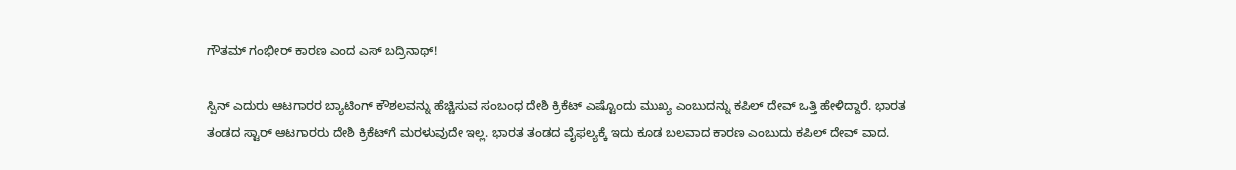ಗೌತಮ್‌ ಗಂಭೀರ್‌ ಕಾರಣ ಎಂದ ಎಸ್‌ ಬದ್ರಿನಾಥ್!

ಸ್ಪಿನ್‌ ಎದುರು ಆಟಗಾರರ ಬ್ಯಾಟಿಂಗ್‌ ಕೌಶಲವನ್ನು ಹೆಚ್ಚಿಸುವ ಸಂಬಂಧ ದೇಶಿ ಕ್ರಿಕೆಟ್‌ ಎಷ್ಟೊಂದು ಮುಖ್ಯ ಎಂಬುದನ್ನು ಕಪಿಲ್‌ ದೇವ್‌ ಒತ್ತಿ ಹೇಳಿದ್ದಾರೆ. ಭಾರತ ತಂಡದ ಸ್ಟಾರ್‌ ಆಟಗಾರರು ದೇಶಿ ಕ್ರಿಕೆಟ್‌ಗೆ ಮರಳುವುದೇ ಇಲ್ಲ. ಭಾರತ ತಂಡದ ವೈಫಲ್ಯಕ್ಕೆ ಇದು ಕೂಡ ಬಲವಾದ ಕಾರಣ ಎಂಬುದು ಕಪಿಲ್‌ ದೇವ್‌ ವಾದ.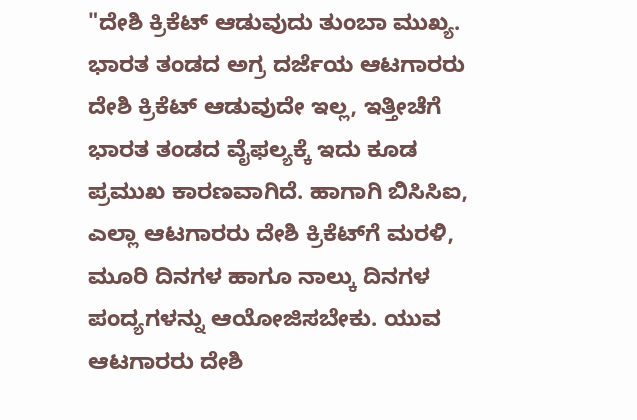"ದೇಶಿ ಕ್ರಿಕೆಟ್‌ ಆಡುವುದು ತುಂಬಾ ಮುಖ್ಯ. ಭಾರತ ತಂಡದ ಅಗ್ರ ದರ್ಜೆಯ ಆಟಗಾರರು ದೇಶಿ ಕ್ರಿಕೆಟ್‌ ಆಡುವುದೇ ಇಲ್ಲ, ಇತ್ತೀಚೆಗೆ ಭಾರತ ತಂಡದ ವೈಫಲ್ಯಕ್ಕೆ ಇದು ಕೂಡ ಪ್ರಮುಖ ಕಾರಣವಾಗಿದೆ. ಹಾಗಾಗಿ ಬಿಸಿಸಿಐ, ಎಲ್ಲಾ ಆಟಗಾರರು ದೇಶಿ ಕ್ರಿಕೆಟ್‌ಗೆ ಮರಳಿ, ಮೂರಿ ದಿನಗಳ ಹಾಗೂ ನಾಲ್ಕು ದಿನಗಳ ಪಂದ್ಯಗಳನ್ನು ಆಯೋಜಿಸಬೇಕು. ಯುವ ಆಟಗಾರರು ದೇಶಿ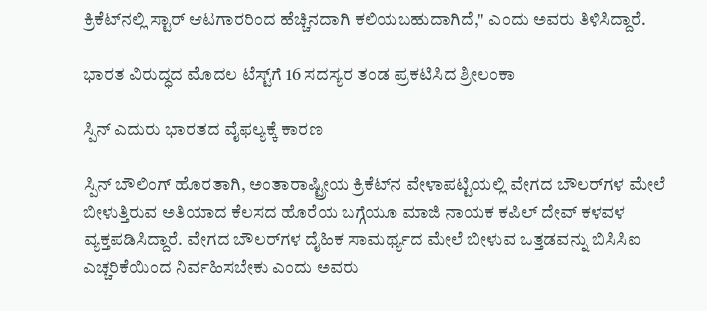ಕ್ರಿಕೆಟ್‌ನಲ್ಲಿ ಸ್ಟಾರ್‌ ಆಟಗಾರರಿಂದ ಹೆಚ್ಚಿನದಾಗಿ ಕಲಿಯಬಹುದಾಗಿದೆ," ಎಂದು ಅವರು ತಿಳಿಸಿದ್ದಾರೆ.

ಭಾರತ ವಿರುದ್ಧದ ಮೊದಲ ಟೆಸ್ಟ್‌ಗೆ 16 ಸದಸ್ಯರ ತಂಡ ಪ್ರಕಟಿಸಿದ ಶ್ರೀಲಂಕಾ

ಸ್ಪಿನ್‌ ಎದುರು ಭಾರತದ ವೈಫಲ್ಯಕ್ಕೆ ಕಾರಣ

ಸ್ಪಿನ್ ಬೌಲಿಂಗ್‌ ಹೊರತಾಗಿ, ಅಂತಾರಾಷ್ಟ್ರೀಯ ಕ್ರಿಕೆಟ್‌ನ ವೇಳಾಪಟ್ಟಿಯಲ್ಲಿ ವೇಗದ ಬೌಲರ್‌ಗಳ ಮೇಲೆ ಬೀಳುತ್ತಿರುವ ಅತಿಯಾದ ಕೆಲಸದ ಹೊರೆಯ ಬಗ್ಗೆಯೂ ಮಾಜಿ ನಾಯಕ ಕಪಿಲ್ ದೇವ್ ಕಳವಳ ವ್ಯಕ್ತಪಡಿಸಿದ್ದಾರೆ. ವೇಗದ ಬೌಲರ್‌ಗಳ ದೈಹಿಕ ಸಾಮರ್ಥ್ಯದ ಮೇಲೆ ಬೀಳುವ ಒತ್ತಡವನ್ನು ಬಿಸಿಸಿಐ ಎಚ್ಚರಿಕೆಯಿಂದ ನಿರ್ವಹಿಸಬೇಕು ಎಂದು ಅವರು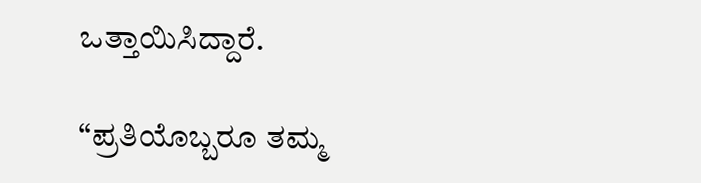ಒತ್ತಾಯಿಸಿದ್ದಾರೆ.

“ಪ್ರತಿಯೊಬ್ಬರೂ ತಮ್ಮ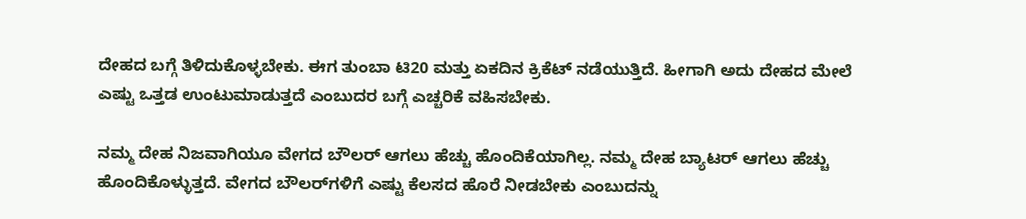ದೇಹದ ಬಗ್ಗೆ ತಿಳಿದುಕೊಳ್ಳಬೇಕು. ಈಗ ತುಂಬಾ ಟಿ20 ಮತ್ತು ಏಕದಿನ ಕ್ರಿಕೆಟ್ ನಡೆಯುತ್ತಿದೆ. ಹೀಗಾಗಿ ಅದು ದೇಹದ ಮೇಲೆ ಎಷ್ಟು ಒತ್ತಡ ಉಂಟುಮಾಡುತ್ತದೆ ಎಂಬುದರ ಬಗ್ಗೆ ಎಚ್ಚರಿಕೆ ವಹಿಸಬೇಕು.

ನಮ್ಮ ದೇಹ ನಿಜವಾಗಿಯೂ ವೇಗದ ಬೌಲರ್ ಆಗಲು ಹೆಚ್ಚು ಹೊಂದಿಕೆಯಾಗಿಲ್ಲ. ನಮ್ಮ ದೇಹ ಬ್ಯಾಟರ್ ಆಗಲು ಹೆಚ್ಚು ಹೊಂದಿಕೊಳ್ಳುತ್ತದೆ. ವೇಗದ ಬೌಲರ್‌ಗಳಿಗೆ ಎಷ್ಟು ಕೆಲಸದ ಹೊರೆ ನೀಡಬೇಕು ಎಂಬುದನ್ನು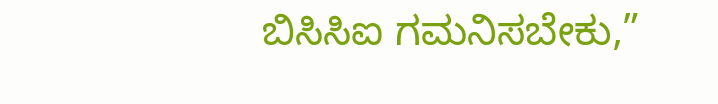ಬಿಸಿಸಿಐ ಗಮನಿಸಬೇಕು,”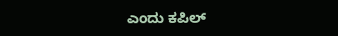ಎಂದು ಕಪಿಲ್‌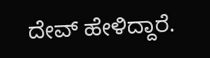ದೇವ್‌ ಹೇಳಿದ್ದಾರೆ.